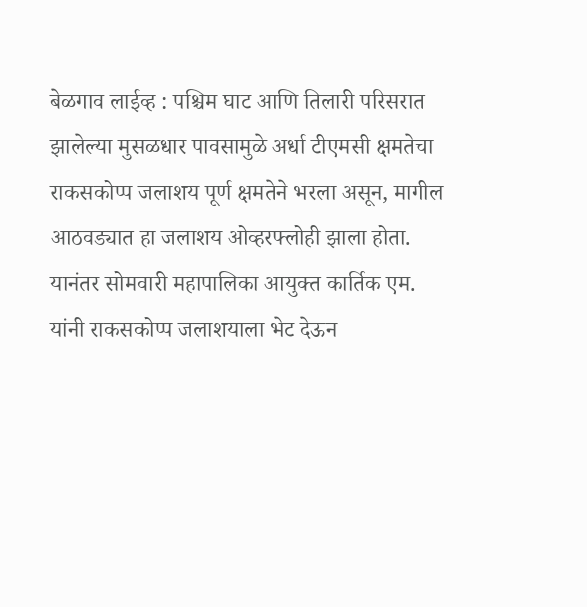बेळगाव लाईव्ह : पश्चिम घाट आणि तिलारी परिसरात झालेल्या मुसळधार पावसामुळे अर्धा टीएमसी क्षमतेचा राकसकोप्प जलाशय पूर्ण क्षमतेने भरला असून, मागील आठवड्यात हा जलाशय ओव्हरफ्लोही झाला होता. यानंतर सोमवारी महापालिका आयुक्त कार्तिक एम. यांनी राकसकोप्प जलाशयाला भेट देऊन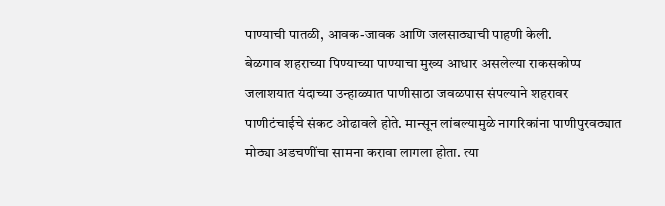पाण्याची पातळी, आवक-जावक आणि जलसाठ्याची पाहणी केली.
बेळगाव शहराच्या पिण्याच्या पाण्याचा मुख्य आधार असलेल्या राकसकोप्प जलाशयात यंदाच्या उन्हाळ्यात पाणीसाठा जवळपास संपल्याने शहरावर पाणीटंचाईचे संकट ओढावले होते. मान्सून लांबल्यामुळे नागरिकांना पाणीपुरवठ्यात मोठ्या अडचणींचा सामना करावा लागला होता. त्या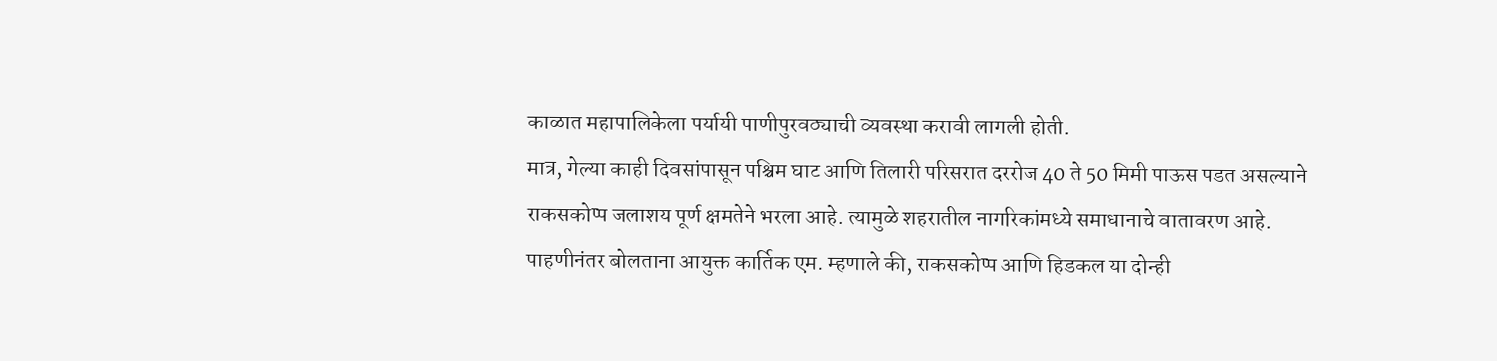काळात महापालिकेला पर्यायी पाणीपुरवठ्याची व्यवस्था करावी लागली होती.
मात्र, गेल्या काही दिवसांपासून पश्चिम घाट आणि तिलारी परिसरात दररोज 40 ते 50 मिमी पाऊस पडत असल्याने राकसकोप्प जलाशय पूर्ण क्षमतेने भरला आहे. त्यामुळे शहरातील नागरिकांमध्ये समाधानाचे वातावरण आहे.
पाहणीनंतर बोलताना आयुक्त कार्तिक एम. म्हणाले की, राकसकोप्प आणि हिडकल या दोन्ही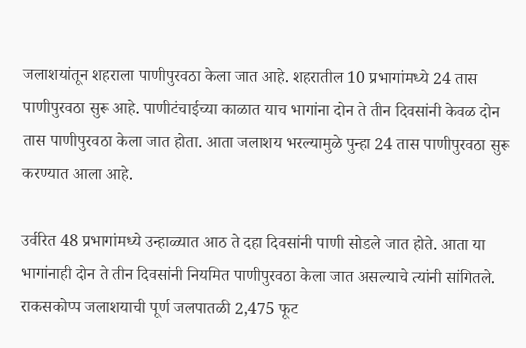जलाशयांतून शहराला पाणीपुरवठा केला जात आहे. शहरातील 10 प्रभागांमध्ये 24 तास पाणीपुरवठा सुरू आहे. पाणीटंचाईच्या काळात याच भागांना दोन ते तीन दिवसांनी केवळ दोन तास पाणीपुरवठा केला जात होता. आता जलाशय भरल्यामुळे पुन्हा 24 तास पाणीपुरवठा सुरू करण्यात आला आहे.

उर्वरित 48 प्रभागांमध्ये उन्हाळ्यात आठ ते दहा दिवसांनी पाणी सोडले जात होते. आता या भागांनाही दोन ते तीन दिवसांनी नियमित पाणीपुरवठा केला जात असल्याचे त्यांनी सांगितले.
राकसकोप्प जलाशयाची पूर्ण जलपातळी 2,475 फूट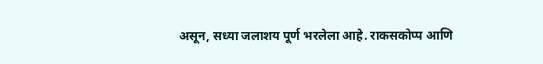असून, सध्या जलाशय पूर्ण भरलेला आहे. राकसकोप्प आणि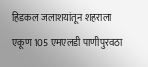हिडकल जलाशयांतून शहराला एकूण 105 एमएलडी पाणीपुरवठा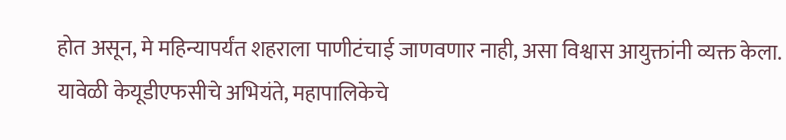होत असून, मे महिन्यापर्यंत शहराला पाणीटंचाई जाणवणार नाही, असा विश्वास आयुक्तांनी व्यक्त केला.
यावेळी केयूडीएफसीचे अभियंते, महापालिकेचे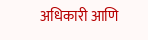अधिकारी आणि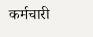कर्मचारी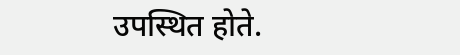उपस्थित होते.